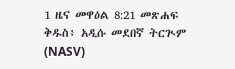1 ዜና መዋዕል 8:21 መጽሐፍ ቅዱስ፥ አዲሱ መደበኛ ትርጒም (NASV)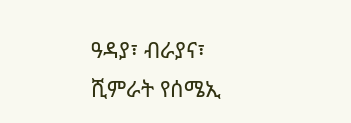ዓዳያ፣ ብራያና፣ ሺምራት የሰሜኢ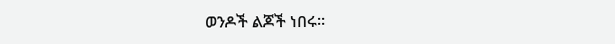ወንዶች ልጆች ነበሩ።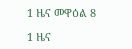1 ዜና መዋዕል 8

1 ዜና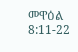መዋዕል 8:11-22